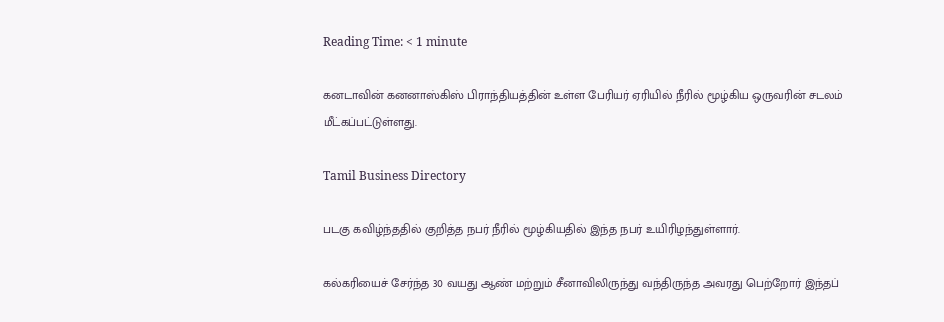Reading Time: < 1 minute

கனடாவின் கனனாஸ்கிஸ் பிராந்தியத்தின் உள்ள பேரியர் ஏரியில் நீரில் மூழ்கிய ஒருவரின் சடலம் மீட்கப்பட்டுள்ளது.

Tamil Business Directory

படகு கவிழ்ந்ததில் குறித்த நபர் நீரில் மூழ்கியதில் இந்த நபர் உயிரிழந்துள்ளார்.

கல்கரியைச் சேர்ந்த 30 வயது ஆண் மற்றும் சீனாவிலிருந்து வந்திருந்த அவரது பெற்றோர் இந்தப்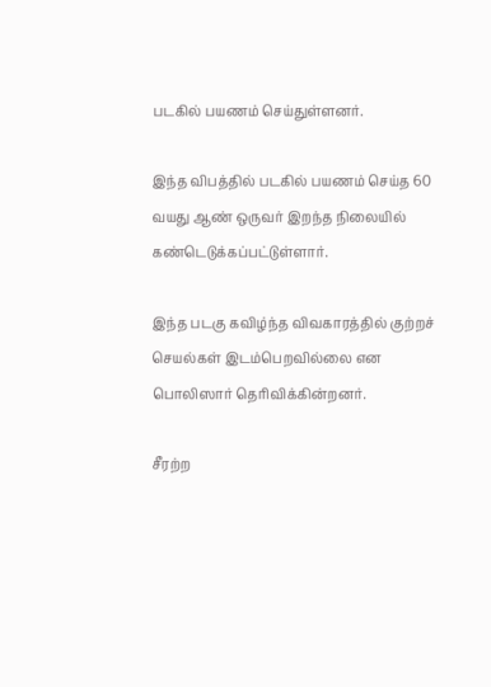படகில் பயணம் செய்துள்ளனர்.

இந்த விபத்தில் படகில் பயணம் செய்த 60 வயது ஆண் ஒருவர் இறந்த நிலையில் கண்டெடுக்கப்பட்டுள்ளார்.

இந்த படகு கவிழ்ந்த விவகாரத்தில் குற்றச் செயல்கள் இடம்பெறவில்லை என பொலிஸார் தெரிவிக்கின்றனர்.

சீரற்ற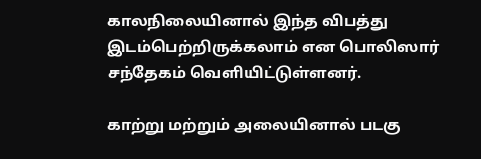காலநிலையினால் இந்த விபத்து இடம்பெற்றிருக்கலாம் என பொலிஸார் சந்தேகம் வெளியிட்டுள்ளனர்.

காற்று மற்றும் அலையினால் படகு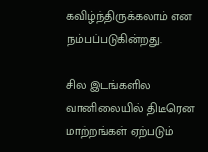கவிழ்ந்திருக்கலாம் என நம்பப்படுகின்றது.

சில இடங்களில வானிலையில் திடீரென மாற்றங்கள் ஏற்படும்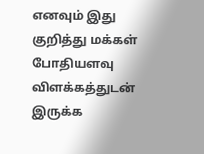எனவும் இது குறித்து மக்கள் போதியளவு விளக்கத்துடன் இருக்க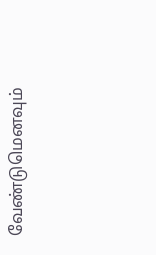வேண்டுமெனவும்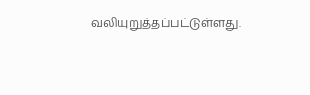வலியுறுத்தப்பட்டுள்ளது.